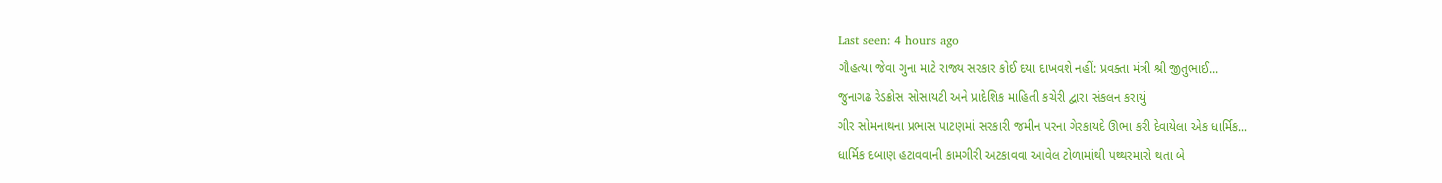Last seen: 4 hours ago
ગૌહત્યા જેવા ગુના માટે રાજ્ય સરકાર કોઈ દયા દાખવશે નહીં: પ્રવક્તા મંત્રી શ્રી જીતુભાઈ...
જુનાગઢ રેડક્રોસ સોસાયટી અને પ્રાદેશિક માહિતી કચેરી દ્વારા સંકલન કરાયું
ગીર સોમનાથના પ્રભાસ પાટણમાં સરકારી જમીન પરના ગેરકાયદે ઊભા કરી દેવાયેલા એક ધાર્મિક...
ધાર્મિક દબાણ હટાવવાની કામગીરી અટકાવવા આવેલ ટોળામાંથી પથ્થરમારો થતા બે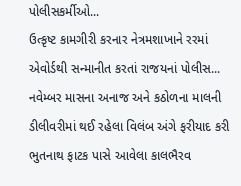પોલીસકર્મીઓ...
ઉત્કૃષ્ટ કામગીરી કરનાર નેત્રમશાખાને રરમાં એવોર્ડથી સન્માનીત કરતાં રાજયનાં પોલીસ...
નવેમ્બર માસના અનાજ અને કઠોળના માલની ડીલીવરીમાં થઈ રહેલા વિલંબ અંગે ફરીયાદ કરી
ભુતનાથ ફાટક પાસે આવેલા કાલભૈરવ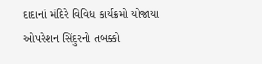દાદાનાં મંદિરે વિવિધ કાર્યક્રમો યોજાયા
ઓપરેશન સિંદુરનો તબક્કો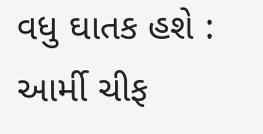વધુ ઘાતક હશે : આર્મી ચીફ